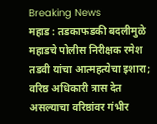Breaking News
महाड : तडकाफडकी बदलीमुळे महाडचे पोलीस निरीक्षक रमेश तडवी यांचा आत्महत्येचा इशारा; वरिष्ठ अधिकारी त्रास देत असल्याचा वरिष्ठांवर गंभीर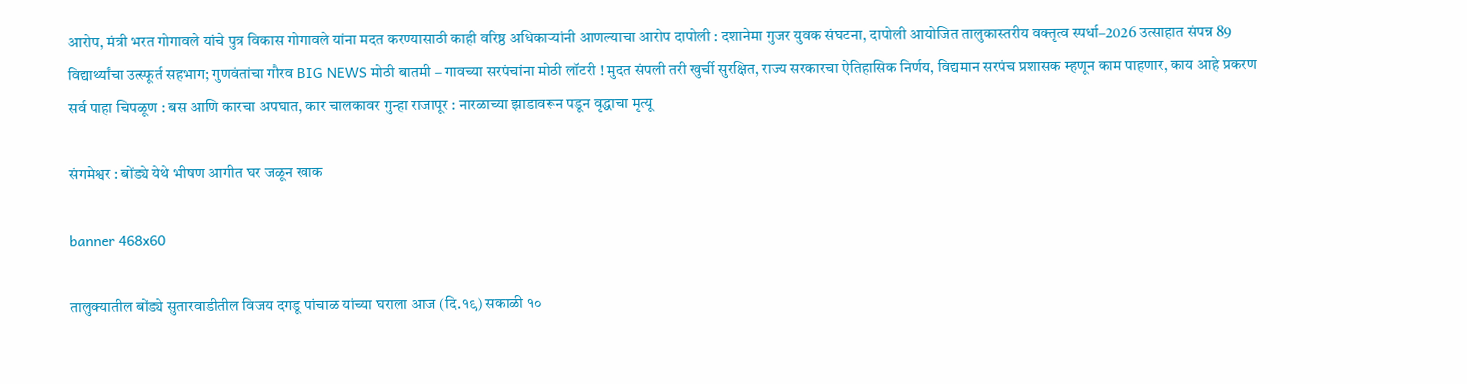आरोप, मंत्री भरत गोगावले यांचे पुत्र विकास गोगावले यांना मदत करण्यासाठी काही वरिष्ठ अधिकाऱ्यांनी आणल्याचा आरोप दापोली : दशानेमा गुजर युवक संघटना, दापोली आयोजित तालुकास्तरीय वक्तृत्व स्पर्धा–2026 उत्साहात संपन्न 89 विद्यार्थ्यांचा उत्स्फूर्त सहभाग; गुणवंतांचा गौरव BIG NEWS मोठी बातमी – गावच्या सरपंचांना मोठी लॉटरी ! मुदत संपली तरी खुर्ची सुरक्षित, राज्य सरकारचा ऐतिहासिक निर्णय, विद्यमान सरपंच प्रशासक म्हणून काम पाहणार, काय आहे प्रकरण सर्व पाहा चिपळूण : बस आणि कारचा अपघात, कार चालकावर गुन्हा राजापूर : नारळाच्या झाडावरून पडून वृद्धाचा मृत्यू

संगमेश्वर : बोंड्ये येथे भीषण आगीत घर जळून खाक

banner 468x60

तालुक्यातील बोंड्ये सुतारवाडीतील विजय दगडू पांचाळ यांच्या घराला आज (दि.१९) सकाळी १०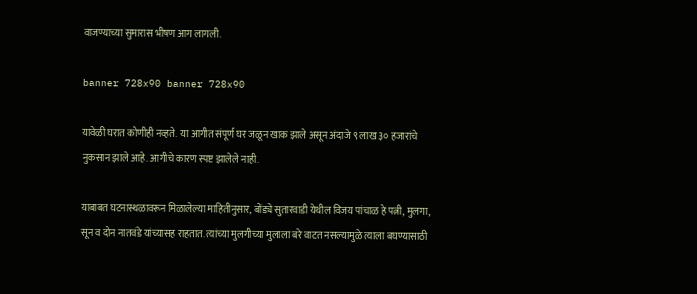वाजण्याच्या सुमारास भीषण आग लागली.

banner 728x90 banner 728x90

यावेळी घरात कोणीही नव्हते.  या आगीत संपूर्ण घर जळून खाक झाले असून अंदाजे ९ लाख ३० हजारांचे नुकसान झाले आहे. आगीचे कारण स्पष्ट झालेले नाही.

याबाबत घटनास्थळावरून मिळालेल्या माहितीनुसार, बोंड्ये सुतारवाडी येथील विजय पांचाळ हे पत्नी, मुलगा, सून व दोन नातवंडे यांच्यासह राहतात. त्यांच्या मुलगीच्या मुलाला बरे वाटत नसल्यामुळे त्याला बघण्यासाठी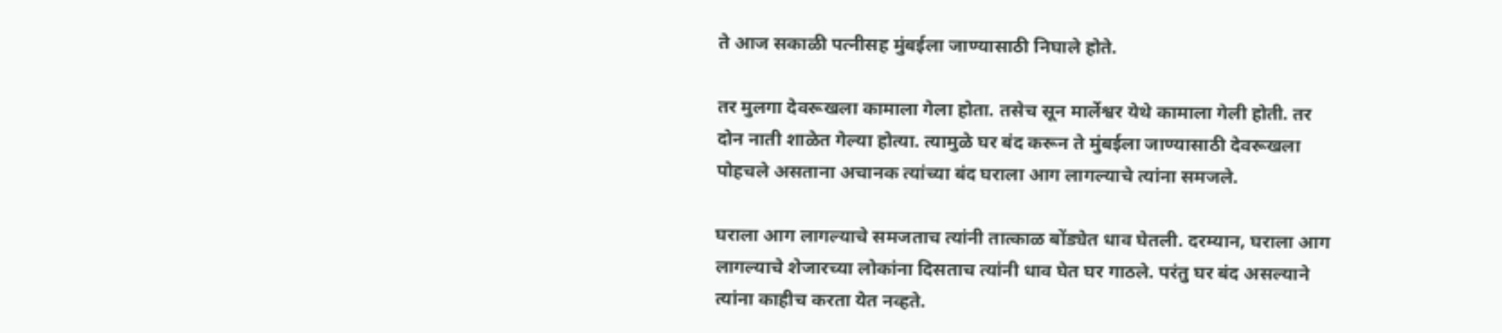ते आज सकाळी पत्नीसह मुंबईला जाण्यासाठी निघाले होते.

तर मुलगा देवरूखला कामाला गेला होता. तसेच सून मार्लेश्वर येथे कामाला गेली होती. तर दोन नाती शाळेत गेल्या होत्या. त्यामुळे घर बंद करून ते मुंबईला जाण्यासाठी देवरूखला पोहचले असताना अचानक त्यांच्या बंद घराला आग लागल्याचे त्यांना समजले.

घराला आग लागल्याचे समजताच त्यांनी तात्काळ बोंड्येत धाव घेतली. दरम्यान, घराला आग लागल्याचे शेजारच्या लोकांना दिसताच त्यांनी धाव घेत घर गाठले. परंतु घर बंद असल्याने त्यांना काहीच करता येत नव्हते.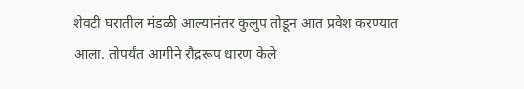शेवटी घरातील मंडळी आल्यानंतर कुलुप तोडून आत प्रवेश करण्यात आला. तोपर्यंत आगीने रौद्ररूप धारण केले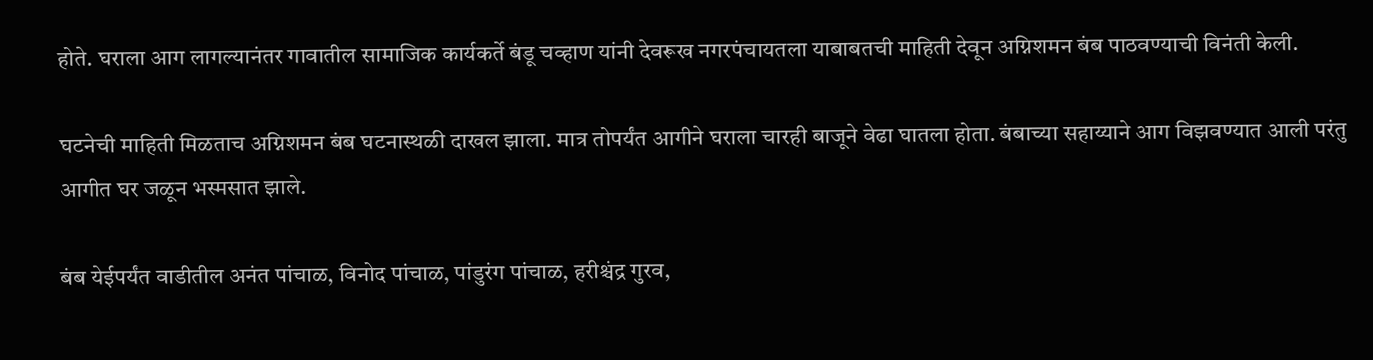होते. घराला आग लागल्यानंतर गावातील सामाजिक कार्यकर्ते बंडू चव्हाण यांनी देवरूख नगरपंचायतला याबाबतची माहिती देवून अग्निशमन बंब पाठवण्याची विनंती केली.

घटनेची माहिती मिळताच अग्निशमन बंब घटनास्थळी दाखल झाला. मात्र तोपर्यंत आगीने घराला चारही बाजूने वेढा घातला होता. बंबाच्या सहाय्याने आग विझवण्यात आली परंतु आगीत घर जळून भस्मसात झाले.

बंब येईपर्यंत वाडीतील अनंत पांचाळ, विनोद पांचाळ, पांडुरंग पांचाळ, हरीश्चंद्र गुरव,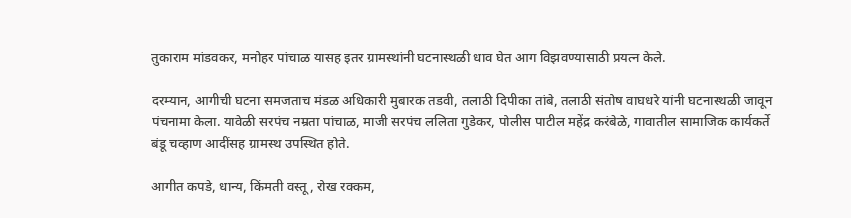तुकाराम मांडवकर, मनोहर पांचाळ यासह इतर ग्रामस्थांनी घटनास्थळी धाव घेत आग विझवण्यासाठी प्रयत्न केले.

दरम्यान, आगीची घटना समजताच मंडळ अधिकारी मुबारक तडवी, तलाठी दिपीका तांबे, तलाठी संतोष वाघधरे यांनी घटनास्थळी जावून पंचनामा केला. यावेळी सरपंच नम्रता पांचाळ, माजी सरपंच ललिता गुडेकर, पोलीस पाटील महेंद्र करंबेळे, गावातील सामाजिक कार्यकर्ते बंडू चव्हाण आदींसह ग्रामस्थ उपस्थित होते.

आगीत कपडे, धान्य, किंमती वस्तू, रोख रक्कम,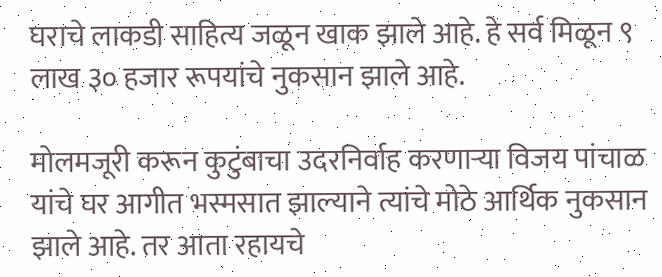घराचे लाकडी साहित्य जळून खाक झाले आहे. हे सर्व मिळून ९ लाख ३० हजार रूपयांचे नुकसान झाले आहे.

मोलमजूरी करून कुटुंबाचा उदरनिर्वाह करणाऱ्या विजय पांचाळ यांचे घर आगीत भस्मसात झाल्याने त्यांचे मोठे आर्थिक नुकसान झाले आहे. तर आता रहायचे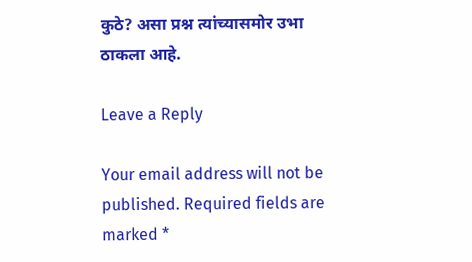कुठे? असा प्रश्न त्यांच्यासमोर उभा ठाकला आहे.

Leave a Reply

Your email address will not be published. Required fields are marked *